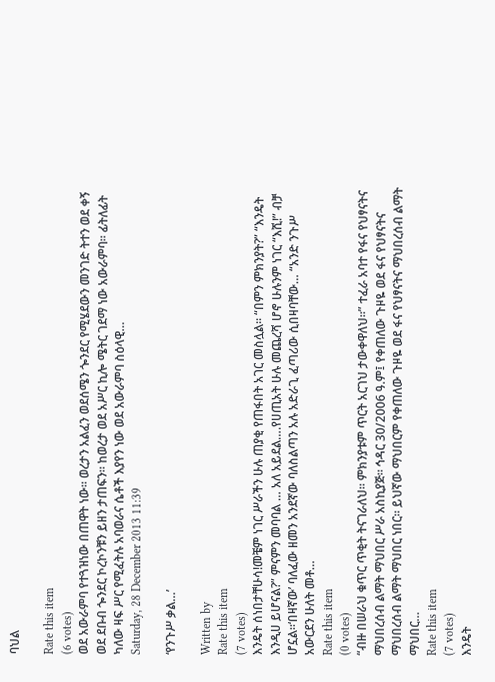ባህል

Rate this item
(6 votes)
ወደ አውራምባ የተጓዝነው በጠዋት ነው፡፡ ወረታን አልፈን ወደሰሜን ጐንደር የሚሄደውን መንገድ ትተን ወደ ቀኝ ወደ ደቡብ ጐንደር ኮረኮንቹን ይዘን ታጠፍን፡፡ ከወረታ ወደ አሥር ኪሎ ሜትር ገደማ ነው አውራምባ፡፡ ፊትለፊት ካለው ዛፍ ሥር የሚፈትሉ አባወራና ሴቶች እያየን ነው ወደ አውራምባ ስዕላዊ…
Saturday, 28 December 2013 11:39

‘የንጉሥ ቃል…’

Written by
Rate this item
(7 votes)
እንዴት ሰነበታቸሁሳ!መቼም ነገር ሥራችን ሁሉ ጠያቂ የጠፋበት አገር መስሏል፡፡ “በምን ምክንያት?” “እንዴት እንዲሀ ይሆናል?” ምናምን መባባል … አለ አይደል….የሀጢአት ሁሉ መጨረሻ ሆኖ ሁሉንም ነገር “እሺ!” ብቻ ሆኗል፡፡‘በዛኛው’ ባለፈው ዘመን አንደኛው ባለስልጣን አሉ አድራጊ ፈጣሪው ሲበዛባቸው… “አንድ ንጉሥ አውርደን ሁለት መቶ…
Rate this item
(0 votes)
“ብዙ በሠራህ ቁጥር ጥቂት ትናገራለህ፡፡ ምክንያቱም ጥርት አርገህ ታውቀዋለህ፡፡” ተፈራ አባተ የፋና የህፃናትና ማህበረሰብ ልማት ማህበር ሥራ አስኪያጅ፡፡ ኅዳር 30/2006 ዓ.ም፤ የቀጠለው ጉዞዬ ወደ ፋና የህፃናትና ማህበረሰብ ልማት ማህበር ነበር፡፡ ይህኛው ማህበርም የቀጠለው ጉዞዬ ወደ ፋና የህፃናትና ማህበረሰብ ልማት ማህበር…
Rate this item
(7 votes)
እንዴት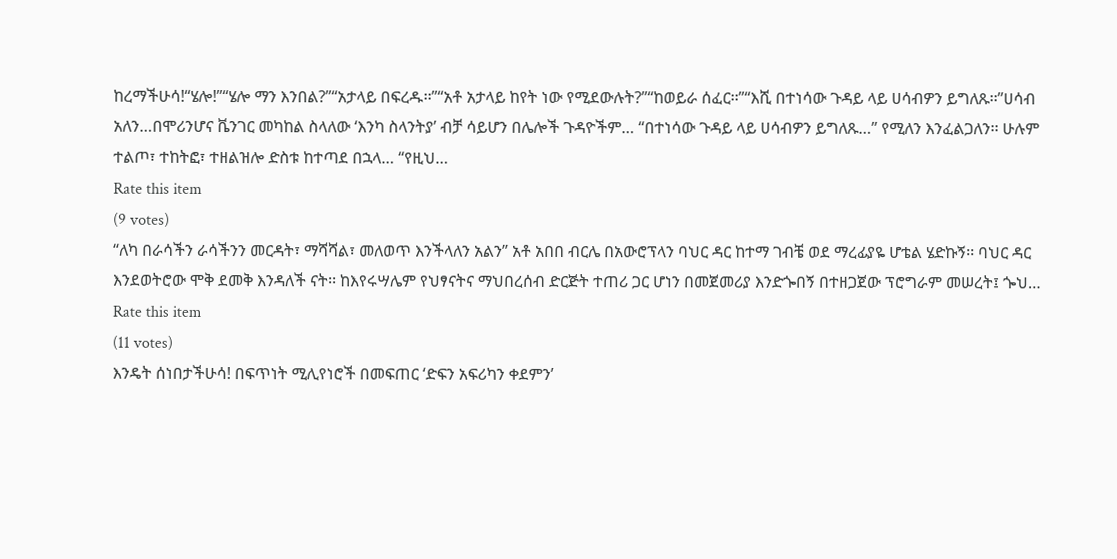ከረማችሁሳ!“ሄሎ!”“ሄሎ ማን እንበል?”“አታላይ በፍረዱ፡፡”“አቶ አታላይ ከየት ነው የሚደውሉት?”“ከወይራ ሰፈር፡፡”“እሺ በተነሳው ጉዳይ ላይ ሀሳብዎን ይግለጹ፡፡”ሀሳብ አለን…በሞሪንሆና ቬንገር መካከል ስላለው ‘እንካ ስላንትያ’ ብቻ ሳይሆን በሌሎች ጉዳዮችም… “በተነሳው ጉዳይ ላይ ሀሳብዎን ይግለጹ…” የሚለን እንፈልጋለን፡፡ ሁሉም ተልጦ፣ ተከትፎ፣ ተዘልዝሎ ድስቱ ከተጣደ በኋላ… “የዚህ…
Rate this item
(9 votes)
“ለካ በራሳችን ራሳችንን መርዳት፣ ማሻሻል፣ መለወጥ እንችላለን አልን” አቶ አበበ ብርሌ በአውሮፕላን ባህር ዳር ከተማ ገብቼ ወደ ማረፊያዬ ሆቴል ሄድኩኝ፡፡ ባህር ዳር እንደወትሮው ሞቅ ደመቅ እንዳለች ናት፡፡ ከእየሩሣሌም የህፃናትና ማህበረሰብ ድርጅት ተጠሪ ጋር ሆነን በመጀመሪያ እንድጐበኝ በተዘጋጀው ፕሮግራም መሠረት፤ ጐህ…
Rate this item
(11 votes)
እንዴት ሰነበታችሁሳ! በፍጥነት ሚሊየነሮች በመፍጠር ‘ድፍን አፍሪካን ቀደምን’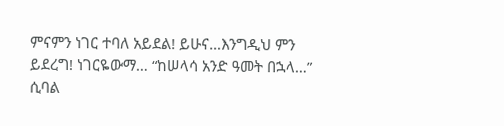ምናምን ነገር ተባለ አይደል! ይሁና…እንግዲህ ምን ይደረግ! ነገርዬውማ… “ከሠላሳ አንድ ዓመት በኋላ…” ሲባል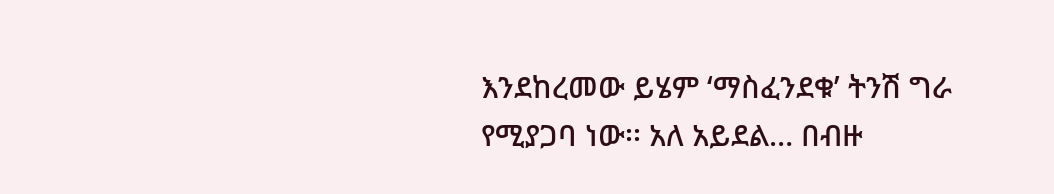እንደከረመው ይሄም ‘ማስፈንደቁ’ ትንሽ ግራ የሚያጋባ ነው፡፡ አለ አይደል… በብዙ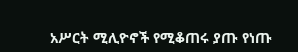አሥርት ሚሊዮኖች የሚቆጠሩ ያጡ የነጡ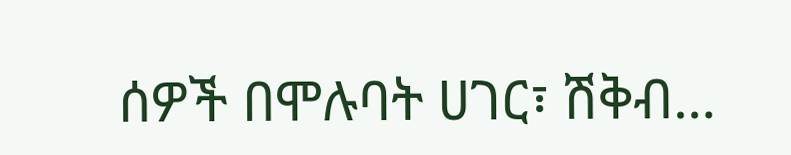ሰዎች በሞሉባት ሀገር፣ ሽቅብ…